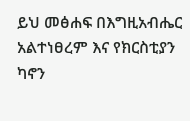ይህ መፅሐፍ በእግዚአብሔር አልተነፀረም እና የክርስቲያን ካኖን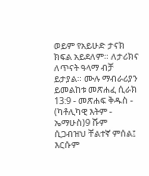ወይም የአይሁድ ታናክ ክፍል አይደለም። ለታሪክና ለጥናት ዓላማ ብቻ ይታያል። ሙሉ ማብራሪያን ይመልከቱ መጽሐፈ ሲራክ 13:9 - መጽሐፍ ቅዱስ - (ካቶሊካዊ እትም - ኤማሁስ)9 ሹም ሲጋብዝህ ቸልተኛ ምሰል፤ እርሱም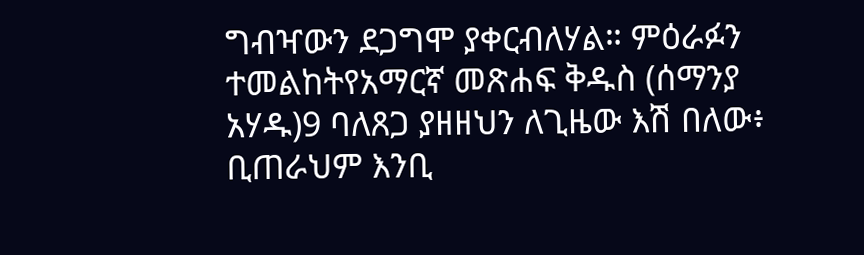ግብዣውን ደጋግሞ ያቀርብለሃል። ምዕራፉን ተመልከትየአማርኛ መጽሐፍ ቅዱስ (ሰማንያ አሃዱ)9 ባለጸጋ ያዘዘህን ለጊዜው እሽ በለው፥ ቢጠራህም እንቢ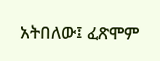አትበለው፤ ፈጽሞም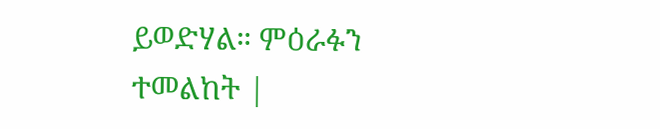ይወድሃል። ምዕራፉን ተመልከት |